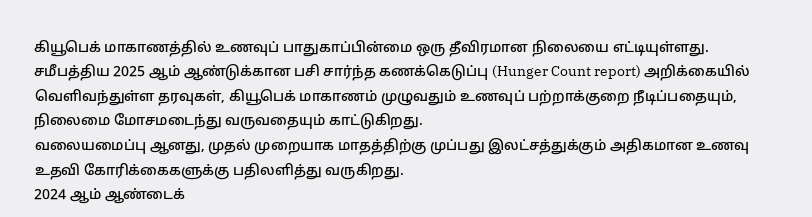கியூபெக் மாகாணத்தில் உணவுப் பாதுகாப்பின்மை ஒரு தீவிரமான நிலையை எட்டியுள்ளது. சமீபத்திய 2025 ஆம் ஆண்டுக்கான பசி சார்ந்த கணக்கெடுப்பு (Hunger Count report) அறிக்கையில் வெளிவந்துள்ள தரவுகள், கியூபெக் மாகாணம் முழுவதும் உணவுப் பற்றாக்குறை நீடிப்பதையும், நிலைமை மோசமடைந்து வருவதையும் காட்டுகிறது.
வலையமைப்பு ஆனது, முதல் முறையாக மாதத்திற்கு முப்பது இலட்சத்துக்கும் அதிகமான உணவு உதவி கோரிக்கைகளுக்கு பதிலளித்து வருகிறது.
2024 ஆம் ஆண்டைக்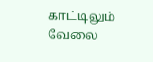காட்டிலும் வேலை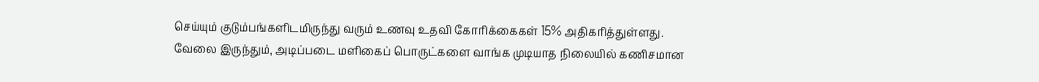செய்யும் குடும்பங்களிடமிருந்து வரும் உணவு உதவி கோரிக்கைகள் 15% அதிகரித்துள்ளது.
வேலை இருந்தும், அடிப்படை மளிகைப் பொருட்களை வாங்க முடியாத நிலையில் கணிசமான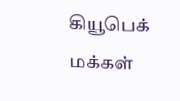கியூபெக் மக்கள்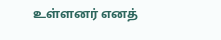உள்ளனர் எனத்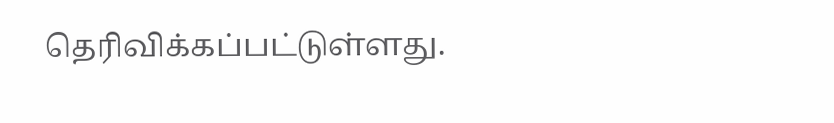தெரிவிக்கப்பட்டுள்ளது.